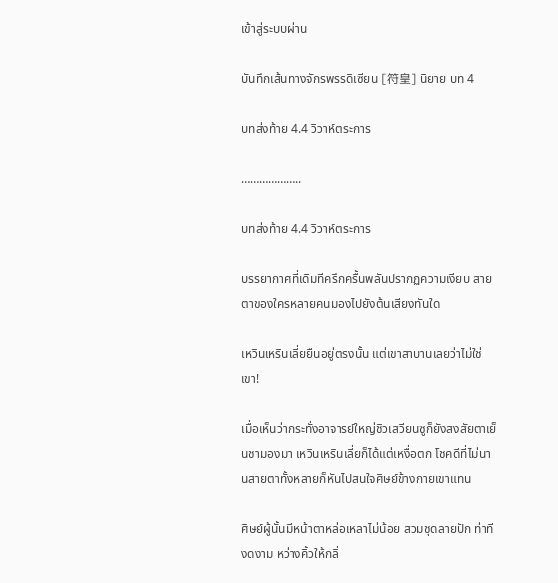เข้าสู่ระบบผ่าน

บันทึกเส้นทางจักรพรรดิเซียน [符皇] นิยาย บท 4

บทส่งท้าย 4.4 วิวาห์ตระการ

………………..

บทส่งท้าย 4.4 วิวาห์ตระการ

บรรยากาศที่เดิมทีครึกครื้นพลันปรากฏความเงียบ สายตาของใครหลายคนมองไปยังต้นเสียงทันใด

เหวินเหรินเลี่ยยืนอยู่ตรงนั้น แต่เขาสาบานเลยว่าไม่ใช่เขา!

เมื่อเห็นว่ากระทั่งอาจารย์ใหญ่ชิวเสวียนซูก็ยังสงสัยตาเย็นชามองมา เหวินเหรินเลี่ยก็ได้แต่เหงื่อตก โชคดีที่ไม่นานสายตาทั้งหลายก็หันไปสนใจศิษย์ข้างกายเขาแทน

ศิษย์ผู้นั้นมีหน้าตาหล่อเหลาไม่น้อย สวมชุดลายปัก ท่าทีงดงาม หว่างคิ้วให้กลิ่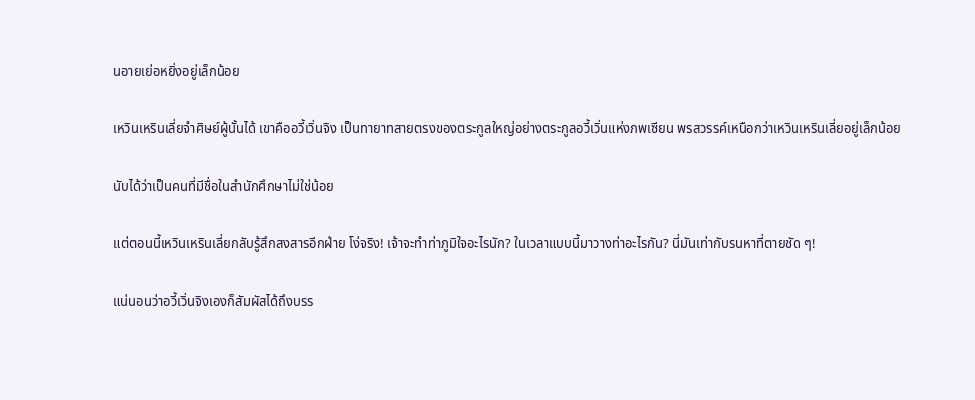นอายเย่อหยิ่งอยู่เล็กน้อย

เหวินเหรินเลี่ยจำศิษย์ผู้นั้นได้ เขาคืออวี้เวิ่นจิง เป็นทายาทสายตรงของตระกูลใหญ่อย่างตระกูลอวี้เวิ่นแห่งภพเซียน พรสวรรค์เหนือกว่าเหวินเหรินเลี่ยอยู่เล็กน้อย

นับได้ว่าเป็นคนที่มีชื่อในสำนักศึกษาไม่ใช่น้อย

แต่ตอนนี้เหวินเหรินเลี่ยกลับรู้สึกสงสารอีกฝ่าย โง่จริง! เจ้าจะทำท่าภูมิใจอะไรนัก? ในเวลาแบบนี้มาวางท่าอะไรกัน? นี่มันเท่ากับรนหาที่ตายชัด ๆ!

แน่นอนว่าอวี้เวิ่นจิงเองก็สัมผัสได้ถึงบรร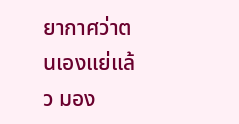ยากาศว่าตนเองแย่แล้ว มอง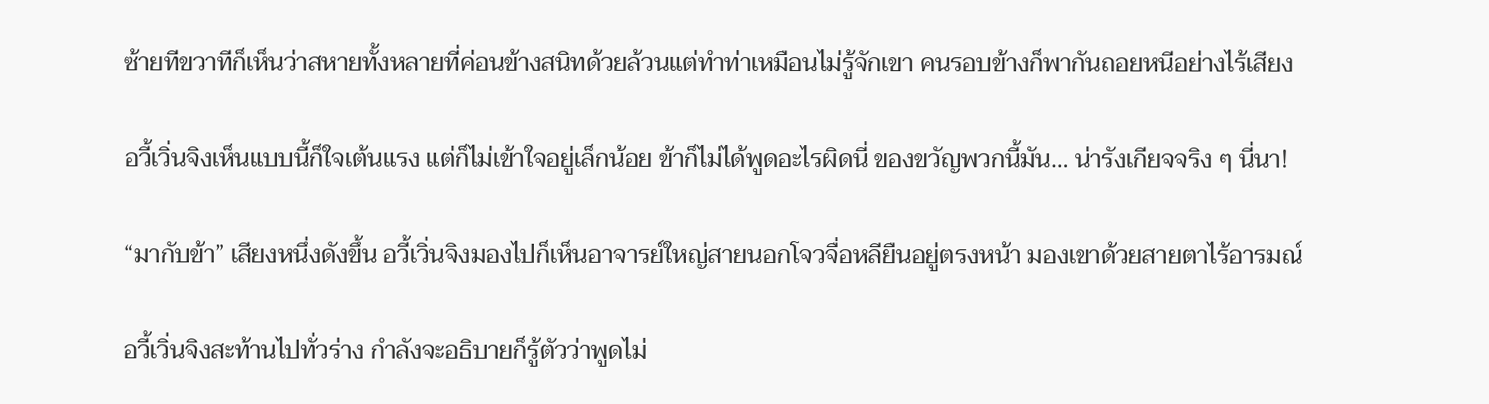ซ้ายทีขวาทีก็เห็นว่าสหายทั้งหลายที่ค่อนข้างสนิทด้วยล้วนแต่ทำท่าเหมือนไม่รู้จักเขา คนรอบข้างก็พากันถอยหนีอย่างไร้เสียง

อวี้เวิ่นจิงเห็นแบบนี้ก็ใจเต้นแรง แต่ก็ไม่เข้าใจอยู่เล็กน้อย ข้าก็ไม่ได้พูดอะไรผิดนี่ ของขวัญพวกนี้มัน… น่ารังเกียจจริง ๆ นี่นา!

“มากับข้า” เสียงหนึ่งดังขึ้น อวี้เวิ่นจิงมองไปก็เห็นอาจารย์ใหญ่สายนอกโจวจื่อหลียืนอยู่ตรงหน้า มองเขาด้วยสายตาไร้อารมณ์

อวี้เวิ่นจิงสะท้านไปทั่วร่าง กำลังจะอธิบายก็รู้ตัวว่าพูดไม่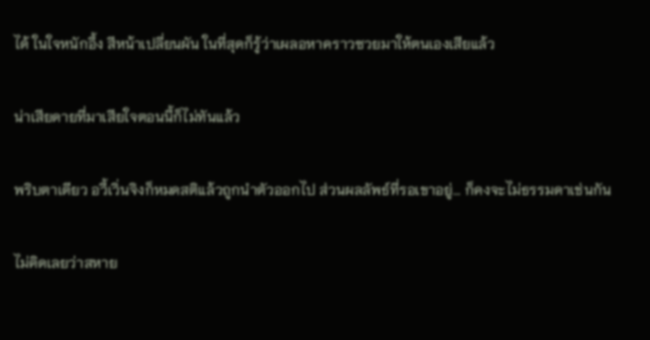ได้ ในใจหนักอึ้ง สีหน้าเปลี่ยนผัน ในที่สุดก็รู้ว่าเผลอหาคราวซวยมาให้ตนเองเสียแล้ว

น่าเสียดายที่มาเสียใจตอนนี้ก็ไม่ทันแล้ว

พริบตาเดียว อวี้เวิ่นจิงก็หมดสติแล้วถูกนำตัวออกไป ส่วนผลลัพธ์ที่รอเขาอยู่… ก็คงจะไม่ธรรมดาเช่นกัน

ไม่คิดเลยว่าสหาย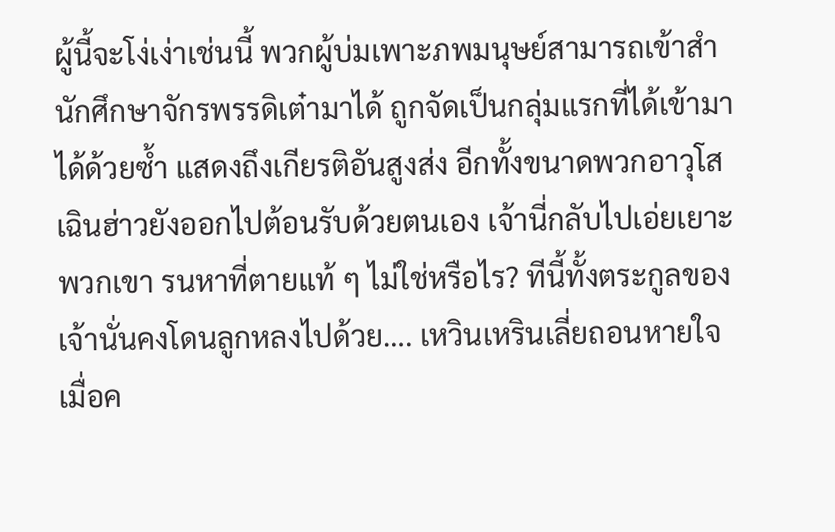ผู้นี้จะโง่เง่าเช่นนี้ พวกผู้บ่มเพาะภพมนุษย์สามารถเข้าสำนักศึกษาจักรพรรดิเต๋ามาได้ ถูกจัดเป็นกลุ่มแรกที่ได้เข้ามาได้ด้วยซ้ำ แสดงถึงเกียรติอันสูงส่ง อีกทั้งขนาดพวกอาวุโสเฉินฮ่าวยังออกไปต้อนรับด้วยตนเอง เจ้านี่กลับไปเอ่ยเยาะพวกเขา รนหาที่ตายแท้ ๆ ไม่ใช่หรือไร? ทีนี้ทั้งตระกูลของเจ้านั่นคงโดนลูกหลงไปด้วย…. เหวินเหรินเลี่ยถอนหายใจ เมื่อค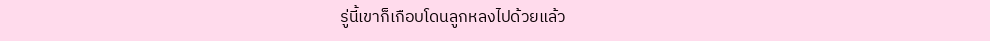รู่นี้เขาก็เกือบโดนลูกหลงไปด้วยแล้ว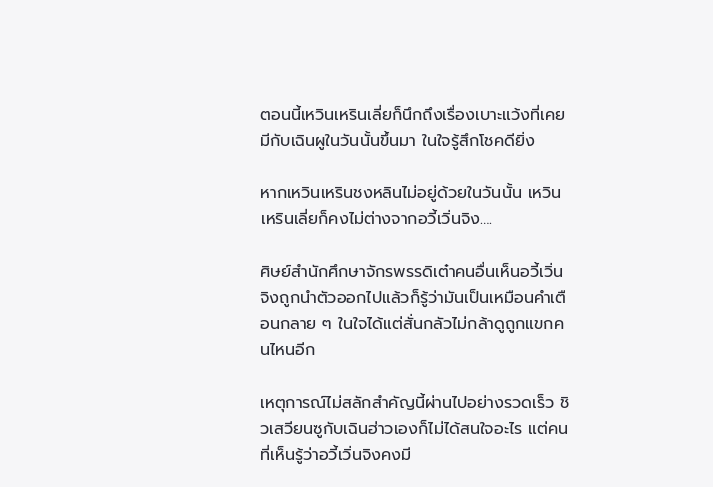ตอนนี้เหวินเหรินเลี่ยก็นึกถึงเรื่องเบาะแว้งที่เคยมีกับเฉินผูในวันนั้นขึ้นมา ในใจรู้สึกโชคดียิ่ง

หากเหวินเหรินชงหลินไม่อยู่ด้วยในวันนั้น เหวินเหรินเลี่ยก็คงไม่ต่างจากอวี้เวิ่นจิง….

ศิษย์สำนักศึกษาจักรพรรดิเต๋าคนอื่นเห็นอวี้เวิ่นจิงถูกนำตัวออกไปแล้วก็รู้ว่ามันเป็นเหมือนคำเตือนกลาย ๆ ในใจได้แต่สั่นกลัวไม่กล้าดูถูกแขกคนไหนอีก

เหตุการณ์ไม่สลักสำคัญนี้ผ่านไปอย่างรวดเร็ว ชิวเสวียนซูกับเฉินฮ่าวเองก็ไม่ได้สนใจอะไร แต่คนที่เห็นรู้ว่าอวี้เวิ่นจิงคงมี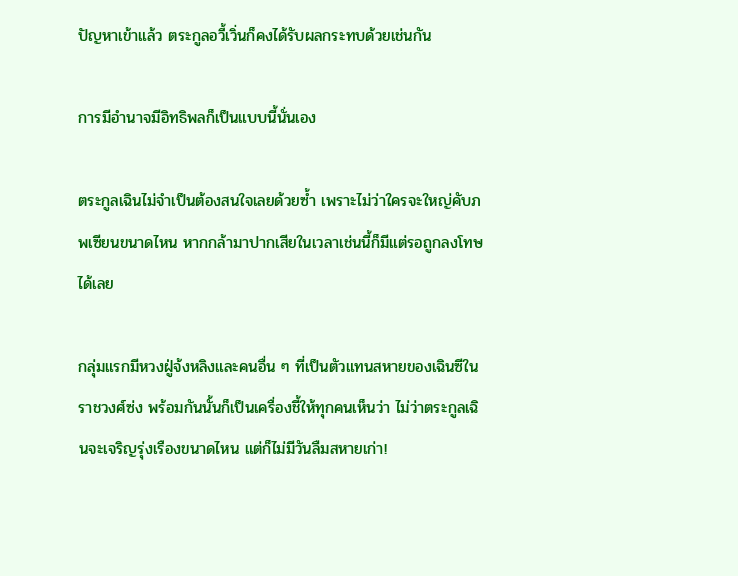ปัญหาเข้าแล้ว ตระกูลอวี้เวิ่นก็คงได้รับผลกระทบด้วยเช่นกัน

การมีอำนาจมีอิทธิพลก็เป็นแบบนี้นั่นเอง

ตระกูลเฉินไม่จำเป็นต้องสนใจเลยด้วยซ้ำ เพราะไม่ว่าใครจะใหญ่คับภพเซียนขนาดไหน หากกล้ามาปากเสียในเวลาเช่นนี้ก็มีแต่รอถูกลงโทษได้เลย

กลุ่มแรกมีหวงฝู่จ้งหลิงและคนอื่น ๆ ที่เป็นตัวแทนสหายของเฉินซีในราชวงศ์ซ่ง พร้อมกันนั้นก็เป็นเครื่องชี้ให้ทุกคนเห็นว่า ไม่ว่าตระกูลเฉินจะเจริญรุ่งเรืองขนาดไหน แต่ก็ไม่มีวันลืมสหายเก่า!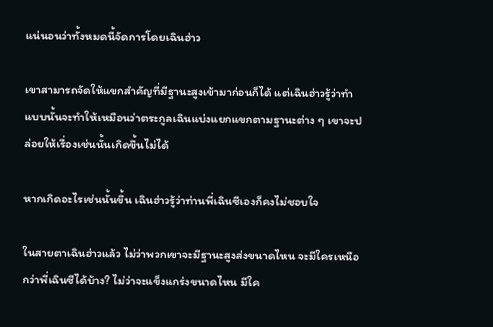แน่นอนว่าทั้งหมดนี้จัดการโดยเฉินฮ่าว

เขาสามารถจัดให้แขกสำคัญที่มีฐานะสูงเข้ามาก่อนก็ได้ แต่เฉินฮ่าวรู้ว่าทำแบบนั้นจะทำให้เหมือนว่าตระกูลเฉินแบ่งแยกแขกตามฐานะต่าง ๆ เขาจะปล่อยให้เรื่องเช่นนั้นเกิดขึ้นไม่ได้

หากเกิดอะไรเช่นนั้นขึ้น เฉินฮ่าวรู้ว่าท่านพี่เฉินซีเองก็คงไม่ชอบใจ

ในสายตาเฉินฮ่าวแล้ว ไม่ว่าพวกเขาจะมีฐานะสูงส่งขนาดไหน จะมีใครเหนือกว่าพี่เฉินซีได้บ้าง? ไม่ว่าจะแข็งแกร่งขนาดไหน มีใค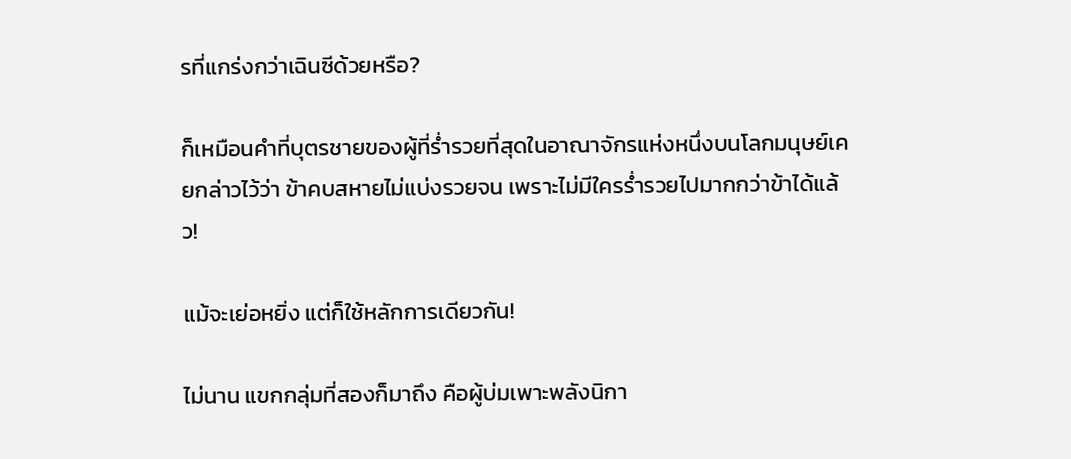รที่แกร่งกว่าเฉินซีด้วยหรือ?

ก็เหมือนคำที่บุตรชายของผู้ที่ร่ำรวยที่สุดในอาณาจักรแห่งหนึ่งบนโลกมนุษย์เคยกล่าวไว้ว่า ข้าคบสหายไม่แบ่งรวยจน เพราะไม่มีใครร่ำรวยไปมากกว่าข้าได้แล้ว!

แม้จะเย่อหยิ่ง แต่ก็ใช้หลักการเดียวกัน!

ไม่นาน แขกกลุ่มที่สองก็มาถึง คือผู้บ่มเพาะพลังนิกา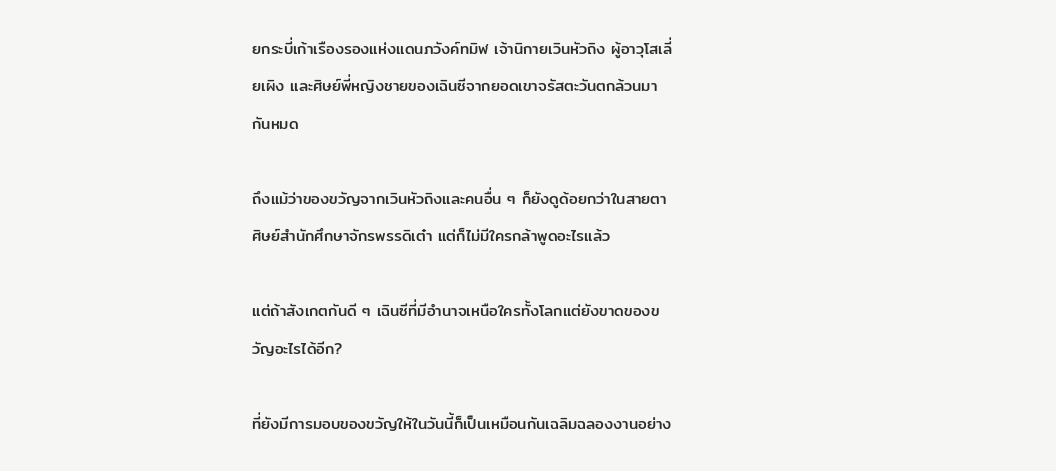ยกระบี่เก้าเรืองรองแห่งแดนภวังค์ทมิฬ เจ้านิกายเวินหัวถิง ผู้อาวุโสเลี่ยเผิง และศิษย์พี่หญิงชายของเฉินซีจากยอดเขาจรัสตะวันตกล้วนมากันหมด

ถึงแม้ว่าของขวัญจากเวินหัวถิงและคนอื่น ๆ ก็ยังดูด้อยกว่าในสายตาศิษย์สำนักศึกษาจักรพรรดิเต๋า แต่ก็ไม่มีใครกล้าพูดอะไรแล้ว

แต่ถ้าสังเกตกันดี ๆ เฉินซีที่มีอำนาจเหนือใครทั้งโลกแต่ยังขาดของขวัญอะไรได้อีก?

ที่ยังมีการมอบของขวัญให้ในวันนี้ก็เป็นเหมือนกันเฉลิมฉลองงานอย่าง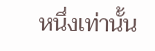หนึ่งเท่านั้น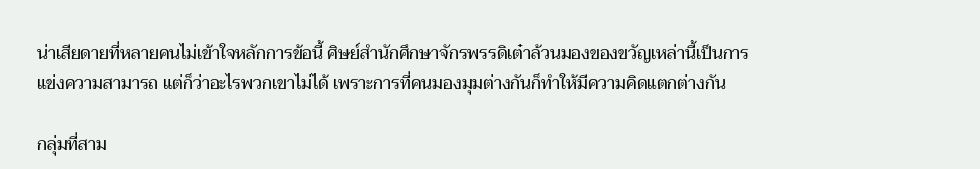น่าเสียดายที่หลายคนไม่เข้าใจหลักการข้อนี้ ศิษย์สำนักศึกษาจักรพรรดิเต๋าล้วนมองของขวัญเหล่านี้เป็นการแข่งความสามารถ แต่ก็ว่าอะไรพวกเขาไม่ได้ เพราะการที่คนมองมุมต่างกันก็ทำให้มีความคิดแตกต่างกัน

กลุ่มที่สาม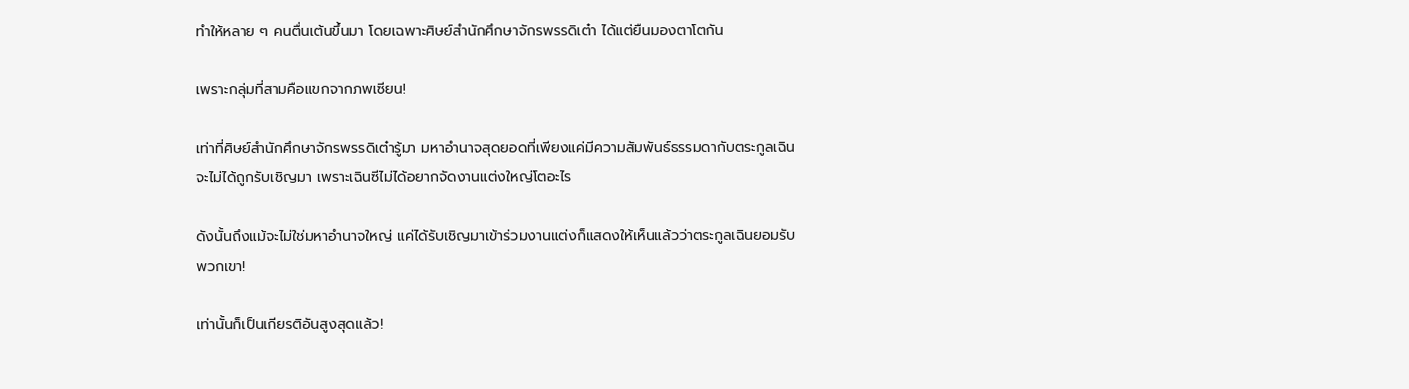ทำให้หลาย ๆ คนตื่นเต้นขึ้นมา โดยเฉพาะศิษย์สำนักศึกษาจักรพรรดิเต๋า ได้แต่ยืนมองตาโตกัน

เพราะกลุ่มที่สามคือแขกจากภพเซียน!

เท่าที่ศิษย์สำนักศึกษาจักรพรรดิเต๋ารู้มา มหาอำนาจสุดยอดที่เพียงแค่มีความสัมพันธ์ธรรมดากับตระกูลเฉินจะไม่ได้ถูกรับเชิญมา เพราะเฉินซีไม่ได้อยากจัดงานแต่งใหญ่โตอะไร

ดังนั้นถึงแม้จะไม่ใช่มหาอำนาจใหญ่ แค่ได้รับเชิญมาเข้าร่วมงานแต่งก็แสดงให้เห็นแล้วว่าตระกูลเฉินยอมรับพวกเขา!

เท่านั้นก็เป็นเกียรติอันสูงสุดแล้ว!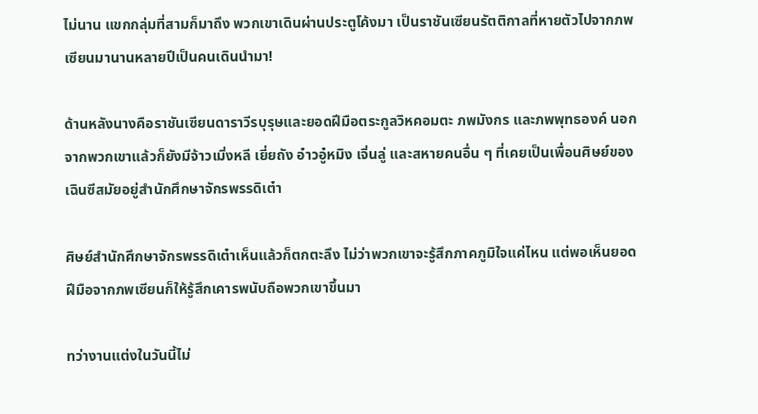ไม่นาน แขกกลุ่มที่สามก็มาถึง พวกเขาเดินผ่านประตูโค้งมา เป็นราชันเซียนรัตติกาลที่หายตัวไปจากภพเซียนมานานหลายปีเป็นคนเดินนำมา!

ด้านหลังนางคือราชันเซียนดาราวีรบุรุษและยอดฝีมือตระกูลวิหคอมตะ ภพมังกร และภพพุทธองค์ นอกจากพวกเขาแล้วก็ยังมีจ้าวเมิ่งหลี เยี่ยถัง อ๋าวอู๋หมิง เจิ่นลู่ และสหายคนอื่น ๆ ที่เคยเป็นเพื่อนศิษย์ของเฉินซีสมัยอยู่สำนักศึกษาจักรพรรดิเต๋า

ศิษย์สำนักศึกษาจักรพรรดิเต๋าเห็นแล้วก็ตกตะลึง ไม่ว่าพวกเขาจะรู้สึกภาคภูมิใจแค่ไหน แต่พอเห็นยอดฝีมือจากภพเซียนก็ให้รู้สึกเคารพนับถือพวกเขาขึ้นมา

ทว่างานแต่งในวันนี้ไม่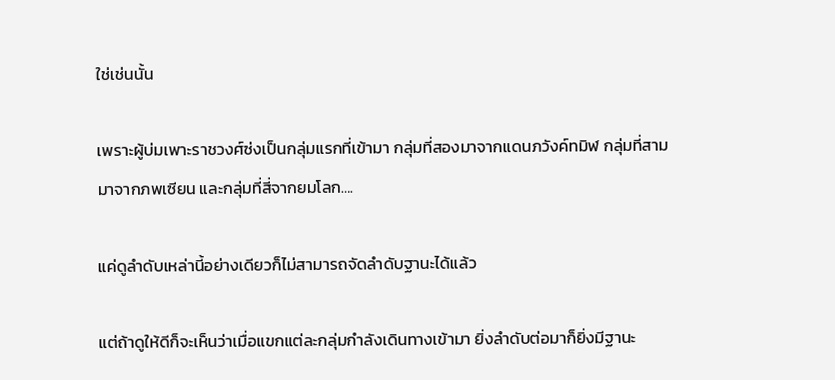ใช่เช่นนั้น

เพราะผู้บ่มเพาะราชวงศ์ซ่งเป็นกลุ่มแรกที่เข้ามา กลุ่มที่สองมาจากแดนภวังค์ทมิฬ กลุ่มที่สามมาจากภพเซียน และกลุ่มที่สี่จากยมโลก….

แค่ดูลำดับเหล่านี้อย่างเดียวก็ไม่สามารถจัดลำดับฐานะได้แล้ว

แต่ถ้าดูให้ดีก็จะเห็นว่าเมื่อแขกแต่ละกลุ่มกำลังเดินทางเข้ามา ยิ่งลำดับต่อมาก็ยิ่งมีฐานะ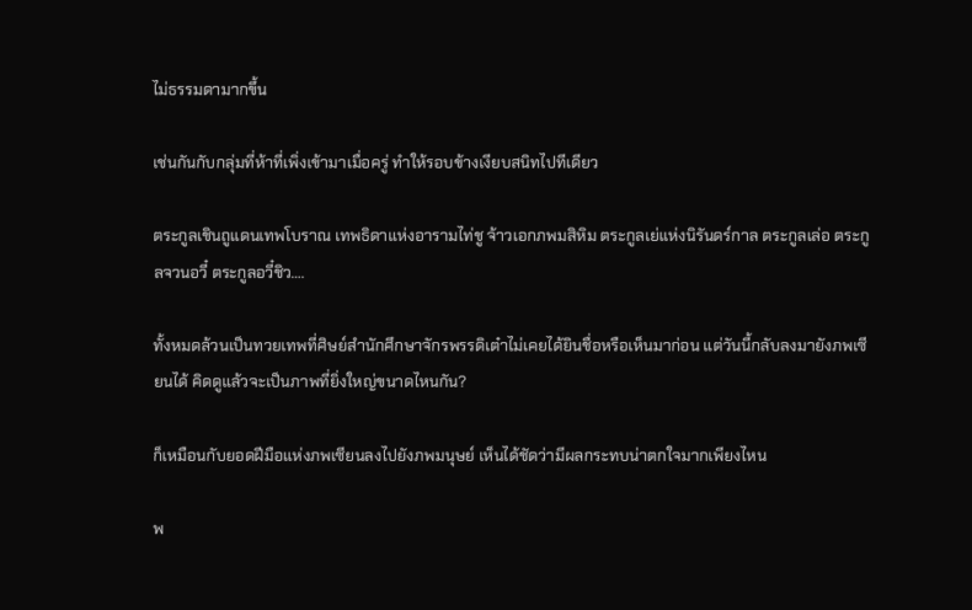ไม่ธรรมดามากขึ้น

เช่นกันกับกลุ่มที่ห้าที่เพิ่งเข้ามาเมื่อครู่ ทำให้รอบข้างเงียบสนิทไปทีเดียว

ตระกูลเชินถูแดนเทพโบราณ เทพธิดาแห่งอารามไท่ชู จ้าวเอกภพมสิหิม ตระกูลเย่แห่งนิรันดร์กาล ตระกูลเล่อ ตระกูลจวนอวี๋ ตระกูลอวี๋ชิว….

ทั้งหมดล้วนเป็นทวยเทพที่ศิษย์สำนักศึกษาจักรพรรดิเต๋าไม่เคยได้ยินชื่อหรือเห็นมาก่อน แต่วันนี้กลับลงมายังภพเซียนได้ คิดดูแล้วจะเป็นภาพที่ยิ่งใหญ่ขนาดไหนกัน?

ก็เหมือนกับยอดฝีมือแห่งภพเซียนลงไปยังภพมนุษย์ เห็นได้ชัดว่ามีผลกระทบน่าตกใจมากเพียงไหน

พ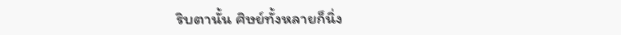ริบตานั้น ศิษย์ทั้งหลายก็นิ่ง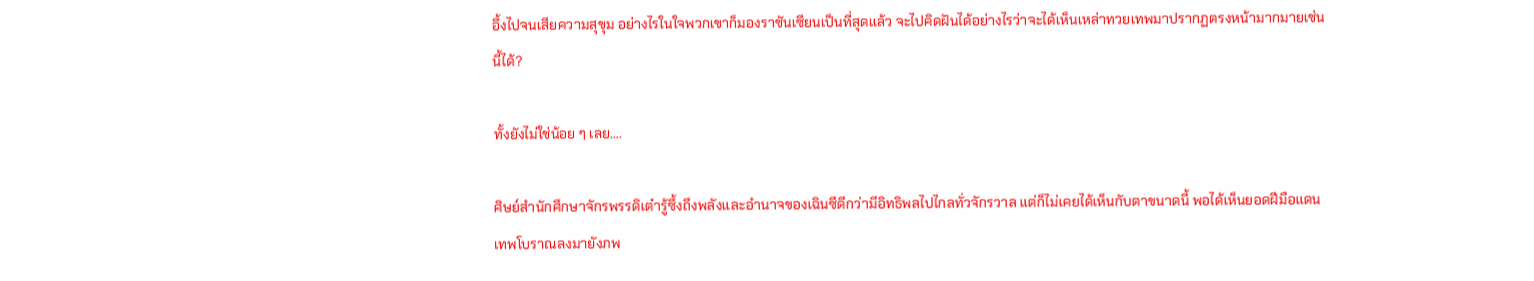อึ้งไปจนเสียความสุขุม อย่างไรในใจพวกเขาก็มองราชันเซียนเป็นที่สุดแล้ว จะไปคิดฝันได้อย่างไรว่าจะได้เห็นเหล่าทวยเทพมาปรากฏตรงหน้ามากมายเช่นนี้ได้?

ทั้งยังไม่ใช่น้อย ๆ เลย….

ศิษย์สำนักศึกษาจักรพรรดิเต๋ารู้ซึ้งถึงพลังและอำนาจของเฉินซีดีกว่ามีอิทธิพลไปไกลทั่วจักรวาล แต่ก็ไม่เคยได้เห็นกับตาขนาดนี้ พอได้เห็นยอดฝีมือแดนเทพโบราณลงมายังภพ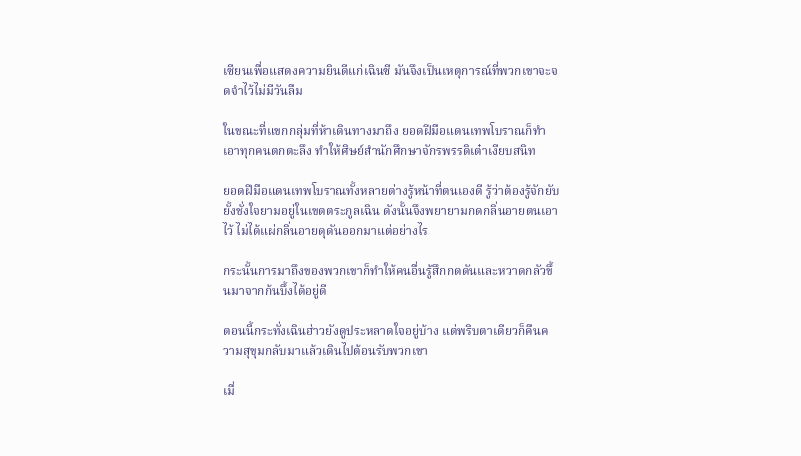เซียนเพื่อแสดงความยินดีแก่เฉินซี มันจึงเป็นเหตุการณ์ที่พวกเขาจะจดจำไว้ไม่มีวันลืม

ในขณะที่แขกกลุ่มที่ห้าเดินทางมาถึง ยอดฝีมือแดนเทพโบราณก็ทำเอาทุกคนตกตะลึง ทำให้ศิษย์สำนักศึกษาจักรพรรดิเต๋าเงียบสนิท

ยอดฝีมือแดนเทพโบราณทั้งหลายต่างรู้หน้าที่ตนเองดี รู้ว่าต้องรู้จักยับยั้งชั่งใจยามอยู่ในเขตตระกูลเฉิน ดังนั้นจึงพยายามกดกลิ่นอายตนเอาไว้ ไม่ได้แผ่กลิ่นอายดุดันออกมาแต่อย่างไร

กระนั้นการมาถึงของพวกเขาก็ทำให้คนอื่นรู้สึกกดดันและหวาดกลัวขึ้นมาจากก้นบึ้งได้อยู่ดี

ตอนนี้กระทั่งเฉินฮ่าวยังดูประหลาดใจอยู่บ้าง แต่พริบตาเดียวก็คืนความสุขุมกลับมาแล้วเดินไปต้อนรับพวกเขา

เมื่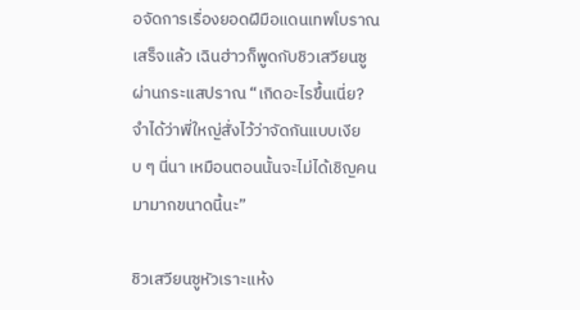อจัดการเรื่องยอดฝีมือแดนเทพโบราณเสร็จแล้ว เฉินฮ่าวก็พูดกับชิวเสวียนซูผ่านกระแสปราณ “เกิดอะไรขึ้นเนี่ย? จำได้ว่าพี่ใหญ่สั่งไว้ว่าจัดกันแบบเงียบ ๆ นี่นา เหมือนตอนนั้นจะไม่ได้เชิญคนมามากขนาดนี้นะ”

ชิวเสวียนซูหัวเราะแห้ง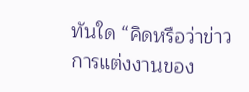ทันใด “คิดหรือว่าข่าวการแต่งงานของ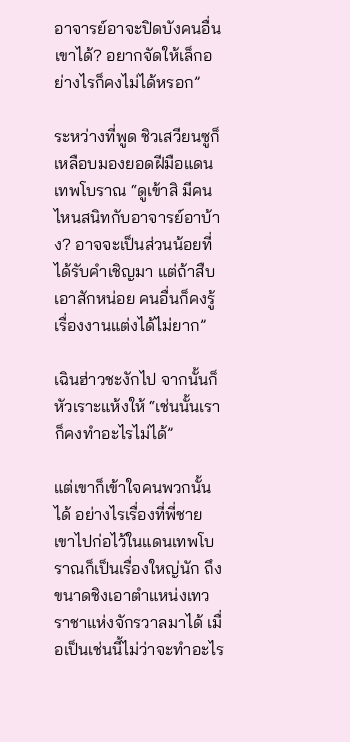อาจารย์อาจะปิดบังคนอื่นเขาได้? อยากจัดให้เล็กอย่างไรก็คงไม่ได้หรอก”

ระหว่างที่พูด ชิวเสวียนซูก็เหลือบมองยอดฝีมือแดนเทพโบราณ “ดูเข้าสิ มีคนไหนสนิทกับอาจารย์อาบ้าง? อาจจะเป็นส่วนน้อยที่ได้รับคำเชิญมา แต่ถ้าสืบเอาสักหน่อย คนอื่นก็คงรู้เรื่องงานแต่งได้ไม่ยาก”

เฉินฮ่าวชะงักไป จากนั้นก็หัวเราะแห้งให้ “เช่นนั้นเราก็คงทำอะไรไม่ได้”

แต่เขาก็เข้าใจคนพวกนั้นได้ อย่างไรเรื่องที่พี่ชายเขาไปก่อไว้ในแดนเทพโบราณก็เป็นเรื่องใหญ่นัก ถึงขนาดชิงเอาตำแหน่งเทวราชาแห่งจักรวาลมาได้ เมื่อเป็นเช่นนี้ไม่ว่าจะทำอะไร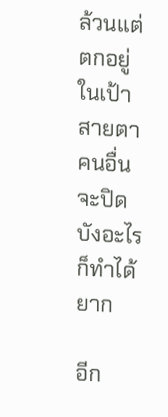ล้วนแต่ตกอยู่ในเป้าสายตาคนอื่น จะปิดบังอะไรก็ทำได้ยาก

อีก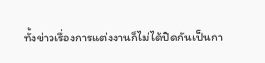ทั้งข่าวเรื่องการแต่งงานก็ไม่ได้ปิดกันเป็นกา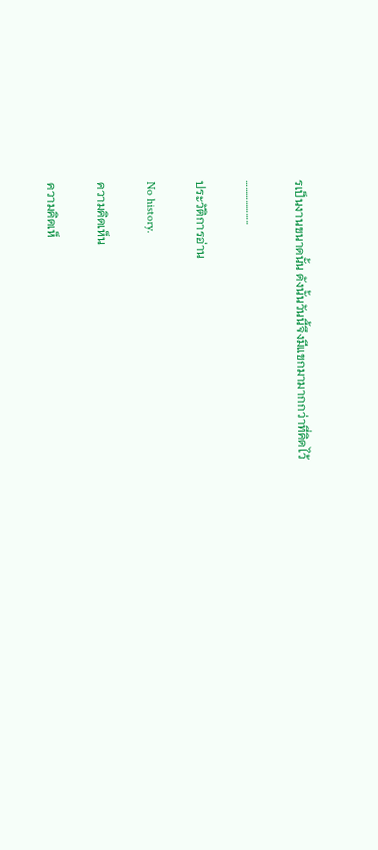รเป็นงานขนาดนั้น ดังนั้นวันนี้จึงมีแขกมามากกว่าที่คิดไว้

………………..

ประวัติการอ่าน

No history.

ความคิดเห็น

ความคิดเห็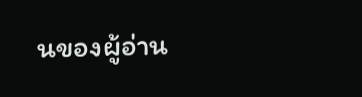นของผู้อ่าน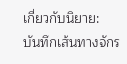เกี่ยวกับนิยาย: บันทึกเส้นทางจักร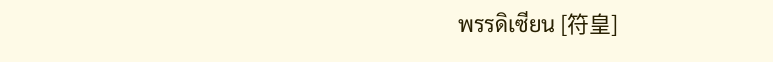พรรดิเซียน [符皇]